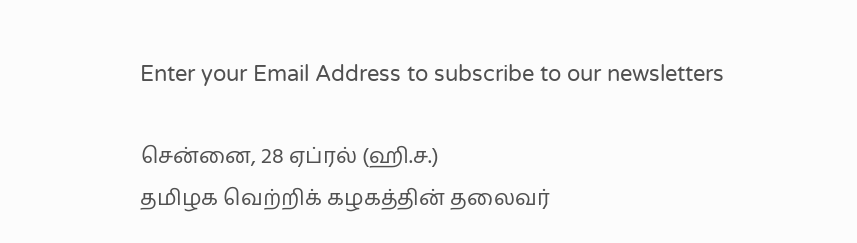Enter your Email Address to subscribe to our newsletters

சென்னை, 28 ஏப்ரல் (ஹி.ச.)
தமிழக வெற்றிக் கழகத்தின் தலைவர்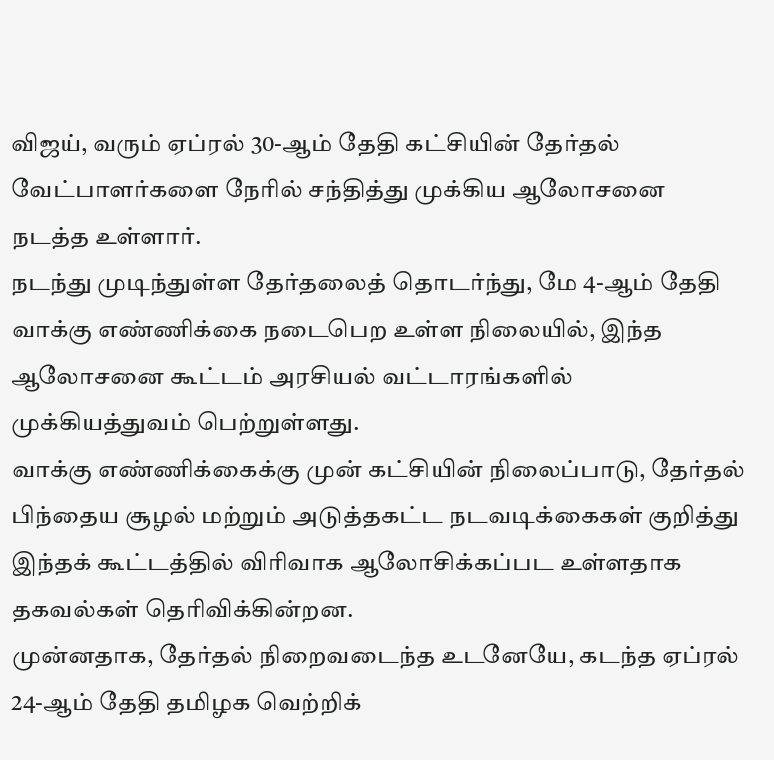விஜய், வரும் ஏப்ரல் 30-ஆம் தேதி கட்சியின் தேர்தல் வேட்பாளர்களை நேரில் சந்தித்து முக்கிய ஆலோசனை நடத்த உள்ளார்.
நடந்து முடிந்துள்ள தேர்தலைத் தொடர்ந்து, மே 4-ஆம் தேதி வாக்கு எண்ணிக்கை நடைபெற உள்ள நிலையில், இந்த ஆலோசனை கூட்டம் அரசியல் வட்டாரங்களில் முக்கியத்துவம் பெற்றுள்ளது.
வாக்கு எண்ணிக்கைக்கு முன் கட்சியின் நிலைப்பாடு, தேர்தல் பிந்தைய சூழல் மற்றும் அடுத்தகட்ட நடவடிக்கைகள் குறித்து இந்தக் கூட்டத்தில் விரிவாக ஆலோசிக்கப்பட உள்ளதாக தகவல்கள் தெரிவிக்கின்றன.
முன்னதாக, தேர்தல் நிறைவடைந்த உடனேயே, கடந்த ஏப்ரல் 24-ஆம் தேதி தமிழக வெற்றிக்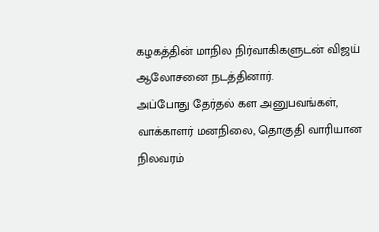கழகத்தின் மாநில நிர்வாகிகளுடன் விஜய் ஆலோசனை நடத்தினார்.
அப்போது தேர்தல் கள அனுபவங்கள், வாக்காளர் மனநிலை, தொகுதி வாரியான நிலவரம்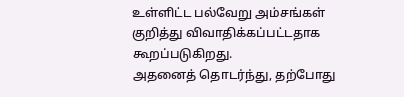உள்ளிட்ட பல்வேறு அம்சங்கள் குறித்து விவாதிக்கப்பட்டதாக கூறப்படுகிறது.
அதனைத் தொடர்ந்து, தற்போது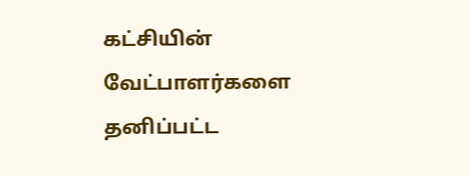கட்சியின் வேட்பாளர்களை தனிப்பட்ட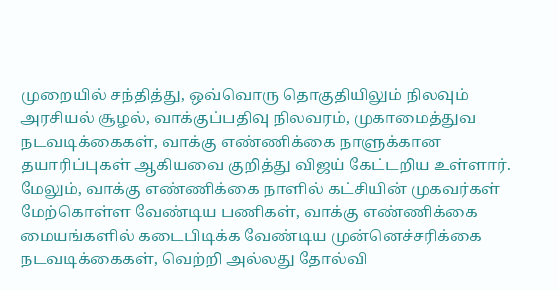முறையில் சந்தித்து, ஒவ்வொரு தொகுதியிலும் நிலவும் அரசியல் சூழல், வாக்குப்பதிவு நிலவரம், முகாமைத்துவ நடவடிக்கைகள், வாக்கு எண்ணிக்கை நாளுக்கான தயாரிப்புகள் ஆகியவை குறித்து விஜய் கேட்டறிய உள்ளார்.
மேலும், வாக்கு எண்ணிக்கை நாளில் கட்சியின் முகவர்கள் மேற்கொள்ள வேண்டிய பணிகள், வாக்கு எண்ணிக்கை மையங்களில் கடைபிடிக்க வேண்டிய முன்னெச்சரிக்கை நடவடிக்கைகள், வெற்றி அல்லது தோல்வி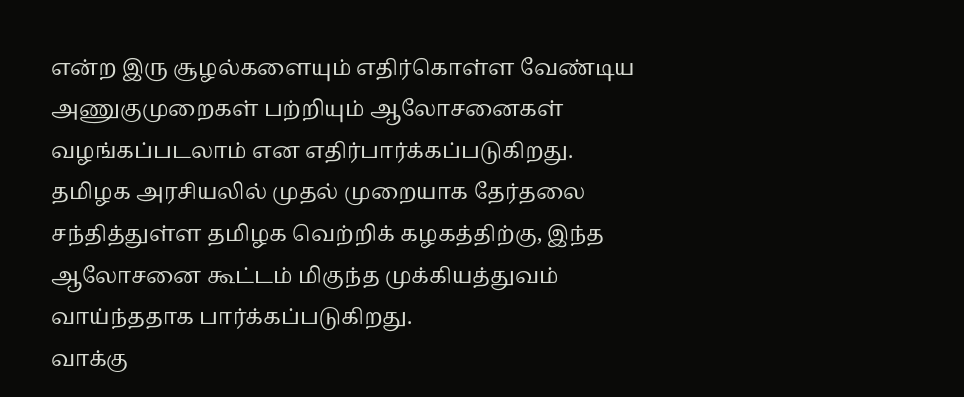என்ற இரு சூழல்களையும் எதிர்கொள்ள வேண்டிய அணுகுமுறைகள் பற்றியும் ஆலோசனைகள் வழங்கப்படலாம் என எதிர்பார்க்கப்படுகிறது.
தமிழக அரசியலில் முதல் முறையாக தேர்தலை சந்தித்துள்ள தமிழக வெற்றிக் கழகத்திற்கு, இந்த ஆலோசனை கூட்டம் மிகுந்த முக்கியத்துவம் வாய்ந்ததாக பார்க்கப்படுகிறது.
வாக்கு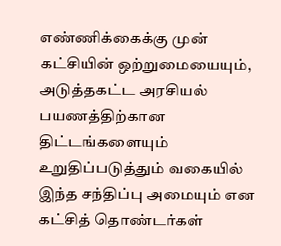எண்ணிக்கைக்கு முன் கட்சியின் ஒற்றுமையையும், அடுத்தகட்ட அரசியல் பயணத்திற்கான திட்டங்களையும் உறுதிப்படுத்தும் வகையில் இந்த சந்திப்பு அமையும் என கட்சித் தொண்டர்கள்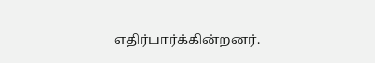எதிர்பார்க்கின்றனர்.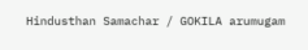Hindusthan Samachar / GOKILA arumugam